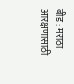बीड : मराठा आरक्षणासाठी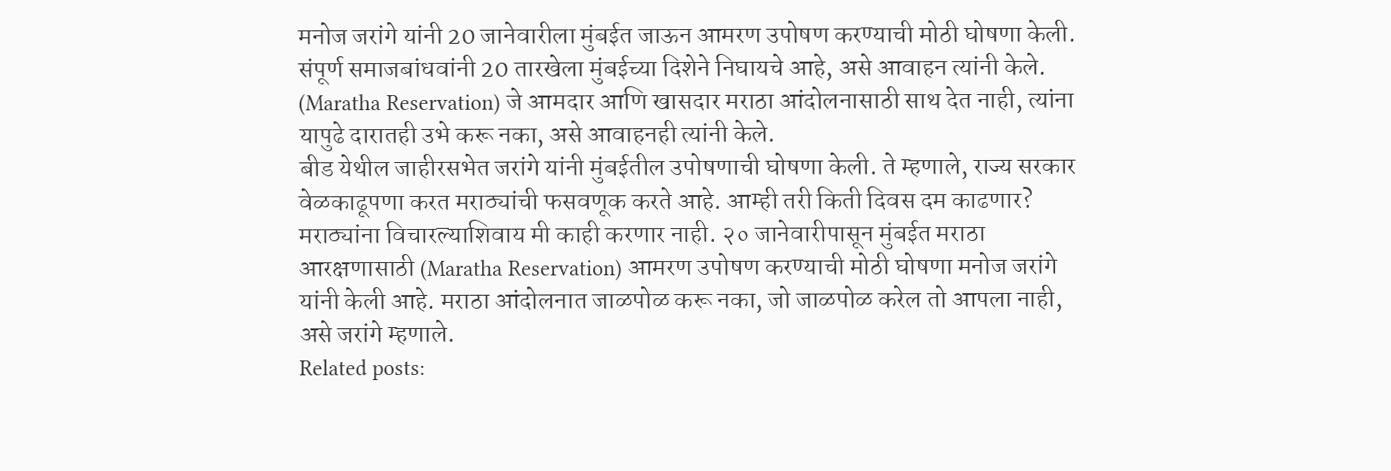मनोज जरांगे यांनी 20 जानेवारीला मुंबईत जाऊन आमरण उपोषण करण्याची मोठी घोषणा केली. संपूर्ण समाजबांधवांनी 20 तारखेला मुंबईच्या दिशेने निघायचे आहे, असे आवाहन त्यांनी केले. (Maratha Reservation) जे आमदार आणि खासदार मराठा आंदोलनासाठी साथ देत नाही, त्यांना यापुढे दारातही उभे करू नका, असे आवाहनही त्यांनी केले.
बीड येथील जाहीरसभेत जरांगे यांनी मुंबईतील उपोषणाची घोषणा केली. ते म्हणाले, राज्य सरकार वेळकाढूपणा करत मराठ्यांची फसवणूक करते आहे. आम्ही तरी किती दिवस दम काढणार? मराठ्यांना विचारल्याशिवाय मी काही करणार नाही. २० जानेवारीपासून मुंबईत मराठा आरक्षणासाठी (Maratha Reservation) आमरण उपोषण करण्याची मोठी घोषणा मनोज जरांगे यांनी केली आहे. मराठा आंदोलनात जाळपोळ करू नका, जो जाळपोळ करेल तो आपला नाही, असे जरांगे म्हणाले.
Related posts: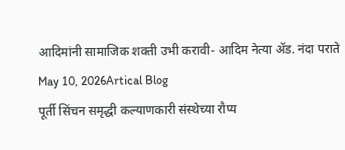आदिमांनी सामाजिक शक्ती उभी करावी- आदिम नेत्या ॲड. नंदा पराते
May 10, 2026Artical Blog
पूर्ती सिंचन समृद्धी कल्याणकारी संस्थेच्या रौप्य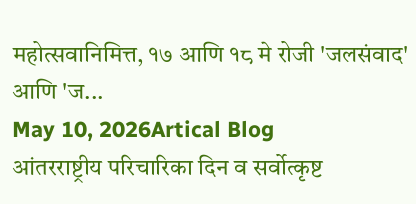महोत्सवानिमित्त, १७ आणि १८ मे रोजी 'जलसंवाद' आणि 'ज...
May 10, 2026Artical Blog
आंतरराष्ट्रीय परिचारिका दिन व सर्वोत्कृष्ट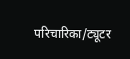परिचारिका/ट्यूटर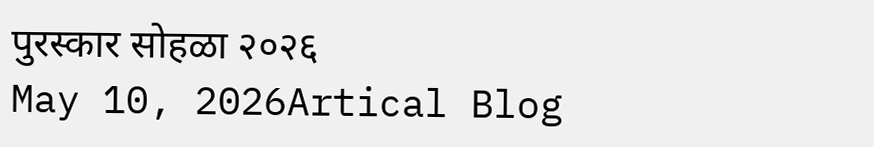पुरस्कार सोहळा २०२६
May 10, 2026Artical Blog